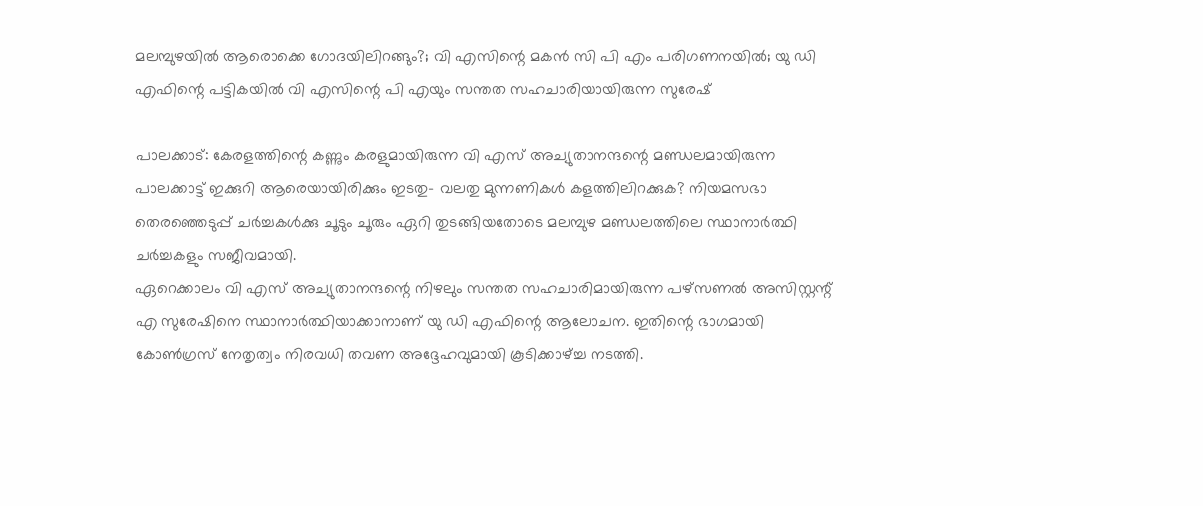മലമ്പുഴയില്‍ ആരൊക്കെ ഗോദയിലിറങ്ങും?; വി എസിന്റെ മകന്‍ സി പി എം പരിഗണനയില്‍; യു ഡി എഫിന്റെ പട്ടികയില്‍ വി എസിന്റെ പി എയും സന്തത സഹചാരിയായിരുന്ന സുരേഷ്

പാലക്കാട്: കേരളത്തിന്റെ കണ്ണും കരളുമായിരുന്ന വി എസ് അച്യുതാനന്ദന്റെ മണ്ഡലമായിരുന്ന പാലക്കാട്ട് ഇക്കുറി ആരെയായിരിക്കും ഇടതു- വലതു മുന്നണികള്‍ കളത്തിലിറക്കുക? നിയമസഭാ തെരഞ്ഞെടുപ്പ് ചര്‍ച്ചകള്‍ക്കു ചൂടും ചൂരും ഏറി തുടങ്ങിയതോടെ മലമ്പുഴ മണ്ഡലത്തിലെ സ്ഥാനാര്‍ത്ഥി ചര്‍ച്ചകളും സജീവമായി.
ഏറെക്കാലം വി എസ് അച്യുതാനന്ദന്റെ നിഴലും സന്തത സഹചാരിമായിരുന്ന പഴ്‌സണല്‍ അസിസ്റ്റന്റ് എ സുരേഷിനെ സ്ഥാനാര്‍ത്ഥിയാക്കാനാണ് യു ഡി എഫിന്റെ ആലോചന. ഇതിന്റെ ഭാഗമായി കോണ്‍ഗ്രസ് നേതൃത്വം നിരവധി തവണ അദ്ദേഹവുമായി കൂടിക്കാഴ്ച്ച നടത്തി.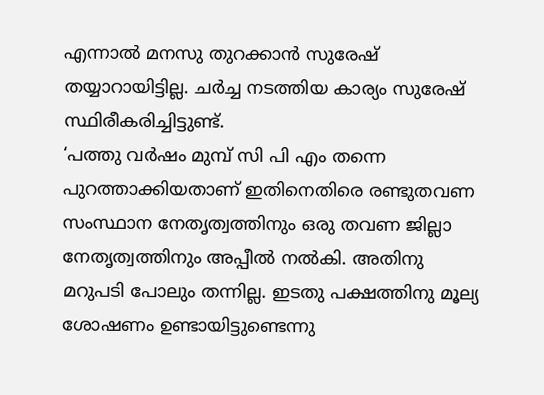എന്നാല്‍ മനസു തുറക്കാന്‍ സുരേഷ് തയ്യാറായിട്ടില്ല. ചര്‍ച്ച നടത്തിയ കാര്യം സുരേഷ് സ്ഥിരീകരിച്ചിട്ടുണ്ട്.
‘പത്തു വര്‍ഷം മുമ്പ് സി പി എം തന്നെ പുറത്താക്കിയതാണ് ഇതിനെതിരെ രണ്ടുതവണ സംസ്ഥാന നേതൃത്വത്തിനും ഒരു തവണ ജില്ലാ നേതൃത്വത്തിനും അപ്പീല്‍ നല്‍കി. അതിനു മറുപടി പോലും തന്നില്ല. ഇടതു പക്ഷത്തിനു മൂല്യ ശോഷണം ഉണ്ടായിട്ടുണ്ടെന്നു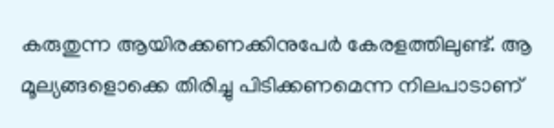കരുതുന്ന ആയിരക്കണക്കിനുപേര്‍ കേരളത്തിലുണ്ട്. ആ മൂല്യങ്ങളൊക്കെ തിരിച്ചു പിടിക്കണമെന്ന നിലപാടാണ്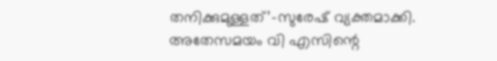തനിക്കുമുള്ളത്’-സുരേഷ് വ്യക്തമാക്കി.
അതേസമയം വി എസിന്റെ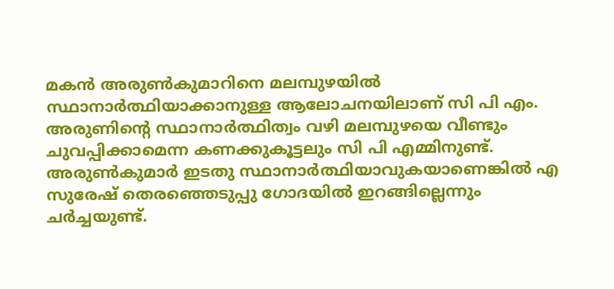മകന്‍ അരുണ്‍കുമാറിനെ മലമ്പുഴയില്‍ സ്ഥാനാര്‍ത്ഥിയാക്കാനുള്ള ആലോചനയിലാണ് സി പി എം. അരുണിന്റെ സ്ഥാനാര്‍ത്ഥിത്വം വഴി മലമ്പുഴയെ വീണ്ടും ചുവപ്പിക്കാമെന്ന കണക്കുകൂട്ടലും സി പി എമ്മിനുണ്ട്. അരുണ്‍കുമാര്‍ ഇടതു സ്ഥാനാര്‍ത്ഥിയാവുകയാണെങ്കില്‍ എ സുരേഷ് തെരഞ്ഞെടുപ്പു ഗോദയില്‍ ഇറങ്ങില്ലെന്നും ചര്‍ച്ചയുണ്ട്.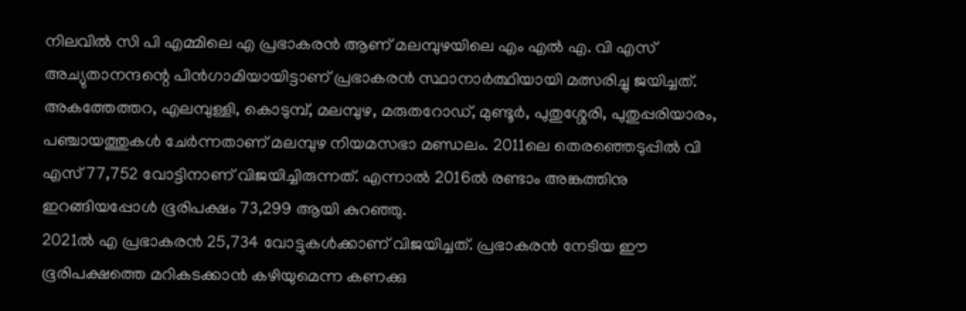നിലവില്‍ സി പി എമ്മിലെ എ പ്രഭാകരന്‍ ആണ് മലമ്പുഴയിലെ എം എല്‍ എ. വി എസ് അച്യുതാനന്ദന്റെ പിന്‍ഗാമിയായിട്ടാണ് പ്രഭാകരന്‍ സ്ഥാനാര്‍ത്ഥിയായി മത്സരിച്ചു ജയിച്ചത്.
അകത്തേത്തറ, എലമ്പുള്ളി, കൊടുമ്പ്, മലമ്പുഴ, മരുതറോഡ്, മുണ്ടൂര്‍, പുതുശ്ശേരി, പുതുപ്പരിയാരം, പഞ്ചായത്തുകള്‍ ചേര്‍ന്നതാണ് മലമ്പുഴ നിയമസഭാ മണ്ഡലം. 2011ലെ തെരഞ്ഞെടുപ്പില്‍ വി എസ് 77,752 വോട്ടിനാണ് വിജയിച്ചിരുന്നത്. എന്നാല്‍ 2016ല്‍ രണ്ടാം അങ്കത്തിനു ഇറങ്ങിയപ്പോള്‍ ഭൂരിപക്ഷം 73,299 ആയി കുറഞ്ഞു.
2021ല്‍ എ പ്രഭാകരന്‍ 25,734 വോട്ടുകള്‍ക്കാണ് വിജയിച്ചത്. പ്രഭാകരന്‍ നേടിയ ഈ ഭൂരിപക്ഷത്തെ മറികടക്കാന്‍ കഴിയുമെന്ന കണക്കു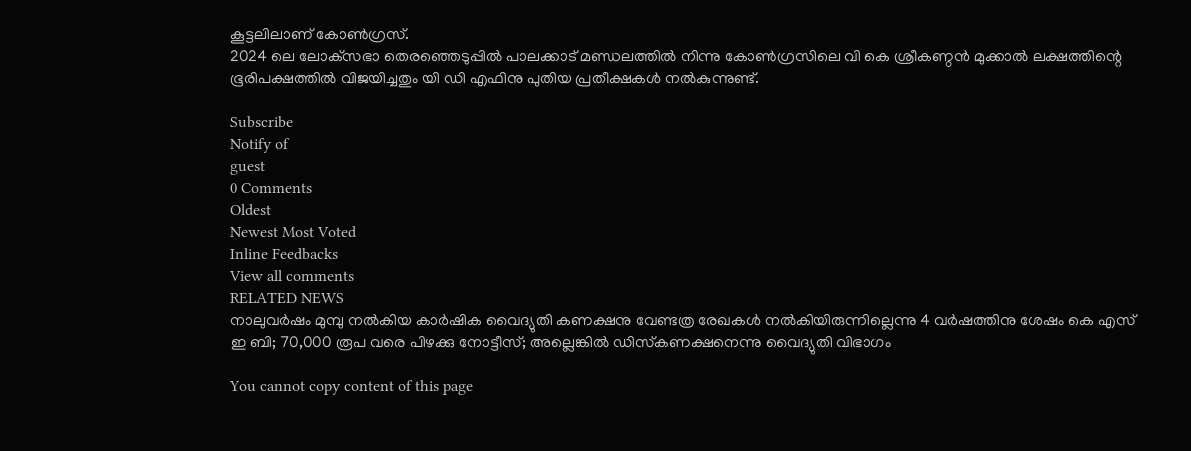കൂട്ടലിലാണ് കോണ്‍ഗ്രസ്.
2024 ലെ ലോക്‌സഭാ തെരഞ്ഞെടുപ്പില്‍ പാലക്കാട് മണ്ഡലത്തില്‍ നിന്നു കോണ്‍ഗ്രസിലെ വി കെ ശ്രീകണ്ഠന്‍ മുക്കാല്‍ ലക്ഷത്തിന്റെ ഭൂരിപക്ഷത്തില്‍ വിജയിച്ചതും യി ഡി എഫിനു പുതിയ പ്രതീക്ഷകള്‍ നല്‍കുന്നുണ്ട്.

Subscribe
Notify of
guest
0 Comments
Oldest
Newest Most Voted
Inline Feedbacks
View all comments
RELATED NEWS
നാലുവര്‍ഷം മുമ്പു നല്‍കിയ കാര്‍ഷിക വൈദ്യുതി കണക്ഷനു വേണ്ടത്ര രേഖകള്‍ നല്‍കിയിരുന്നില്ലെന്നു 4 വര്‍ഷത്തിനു ശേഷം കെ എസ് ഇ ബി; 70,000 രൂപ വരെ പിഴക്കു നോട്ടീസ്; അല്ലെങ്കില്‍ ഡിസ്‌കണക്ഷനെന്നു വൈദ്യുതി വിഭാഗം

You cannot copy content of this page